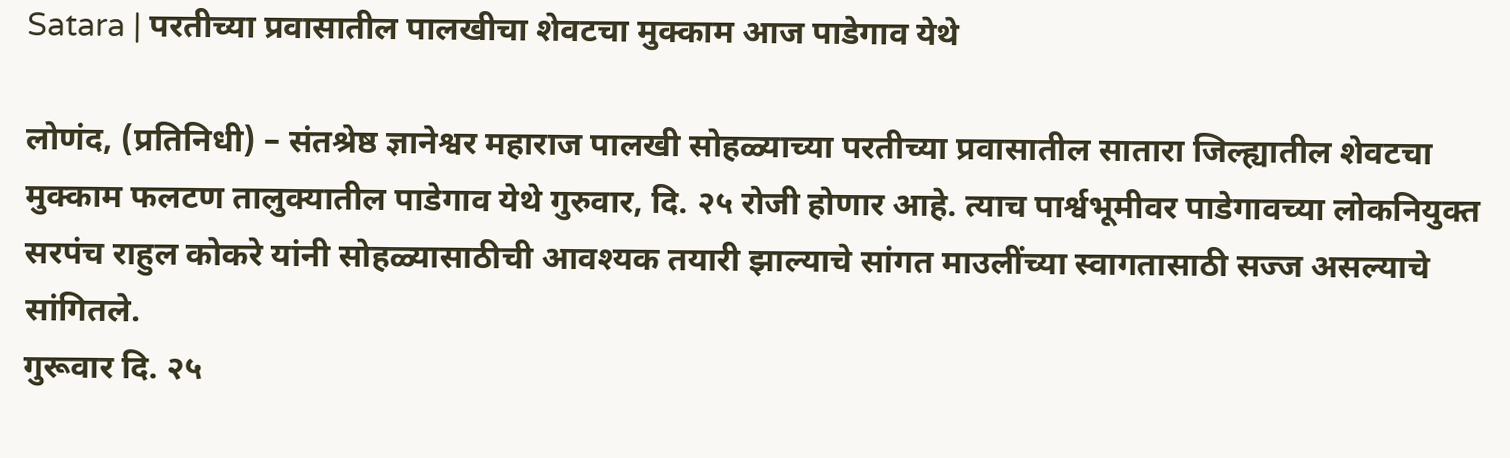Satara | परतीच्या प्रवासातील पालखीचा शेवटचा मुक्काम आज पाडेगाव येथे

लोणंद, (प्रतिनिधी) – संतश्रेष्ठ ज्ञानेश्वर महाराज पालखी सोहळ्याच्या परतीच्या प्रवासातील सातारा जिल्ह्यातील शेवटचा मुक्काम फलटण तालुक्यातील पाडेगाव येथे गुरुवार, दि. २५ रोजी होणार आहे. त्याच पार्श्वभूमीवर पाडेगावच्या लोकनियुक्त सरपंच राहुल कोकरे यांनी सोहळ्यासाठीची आवश्यक तयारी झाल्याचे सांगत माउलींच्या स्वागतासाठी सज्ज असल्याचे सांगितले.
गुरूवार दि. २५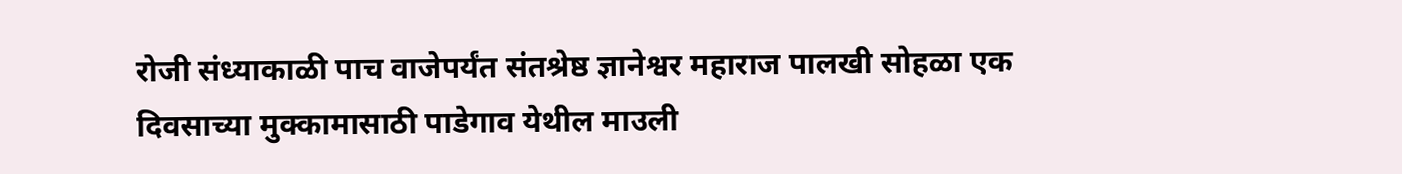रोजी संध्याकाळी पाच वाजेपर्यंत संतश्रेष्ठ ज्ञानेश्वर महाराज पालखी सोहळा एक दिवसाच्या मुक्कामासाठी पाडेगाव येथील माउली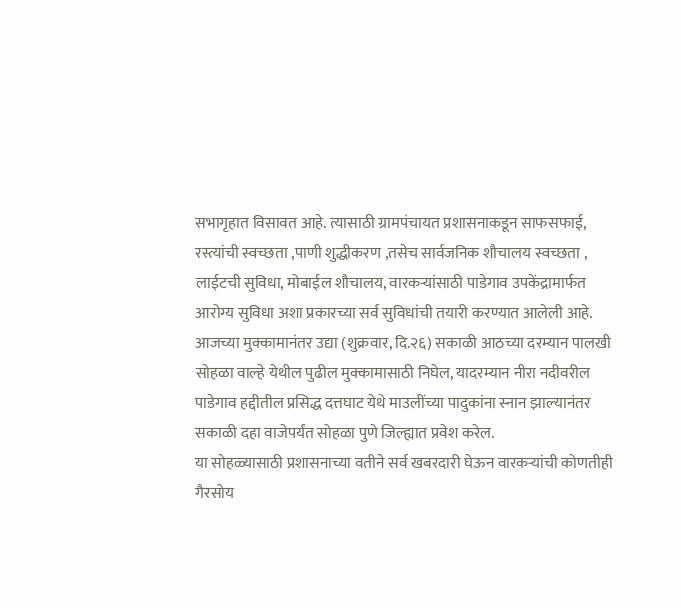सभागृहात विसावत आहे. त्यासाठी ग्रामपंचायत प्रशासनाकडून साफसफाई, रस्त्यांची स्वच्छता ,पाणी शुद्धीकरण ,तसेच सार्वजनिक शौचालय स्वच्छता , लाईटची सुविधा, मोबाईल शौचालय, वारकऱ्यांसाठी पाडेगाव उपकेंद्रामार्फत आरोग्य सुविधा अशा प्रकारच्या सर्व सुविधांची तयारी करण्यात आलेली आहे.
आजच्या मुक्कामानंतर उद्या (शुक्रवार, दि.२६) सकाळी आठच्या दरम्यान पालखी सोहळा वाल्हे येथील पुढील मुक्कामासाठी निघेल, यादरम्यान नीरा नदीवरील पाडेगाव हद्दीतील प्रसिद्ध दत्तघाट येथे माउलींच्या पादुकांना स्नान झाल्यानंतर सकाळी दहा वाजेपर्यंत सोहळा पुणे जिल्ह्यात प्रवेश करेल.
या सोहळ्यासाठी प्रशासनाच्या वतीने सर्व खबरदारी घेऊन वारकऱ्यांची कोणतीही गैरसोय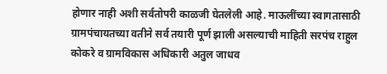होणार नाही अशी सर्वतोपरी काळजी घेतलेली आहे. माऊलींच्या स्वागतासाठी ग्रामपंचायतच्या वतीने सर्व तयारी पूर्ण झाली असल्याची माहिती सरपंच राहुल कोकरे व ग्रामविकास अधिकारी अतुल जाधव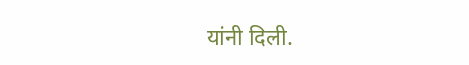यांनी दिली.